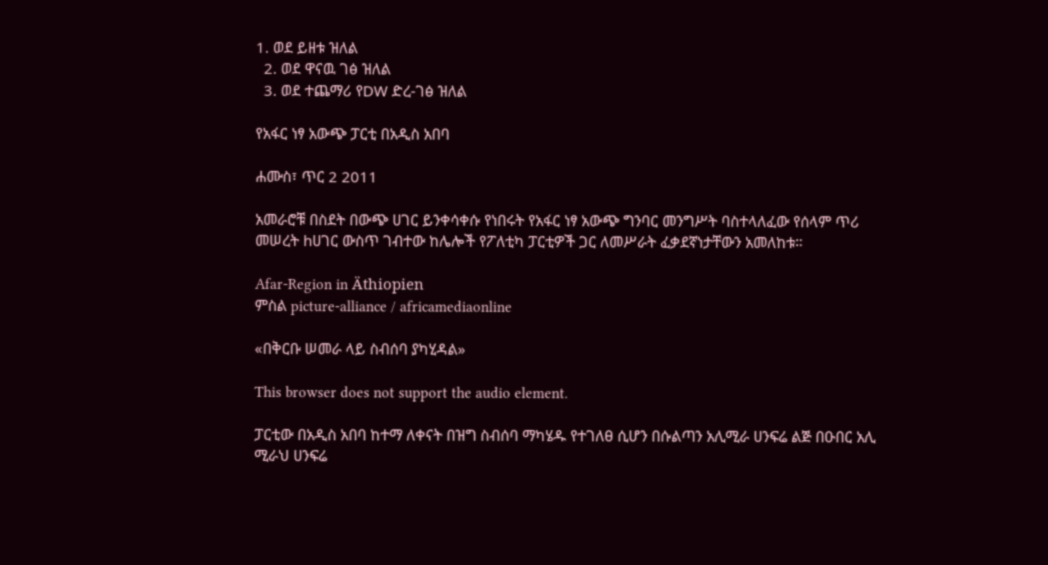1. ወደ ይዘቱ ዝለል
  2. ወደ ዋናዉ ገፅ ዝለል
  3. ወደ ተጨማሪ የDW ድረ-ገፅ ዝለል

የአፋር ነፃ አውጭ ፓርቲ በአዲስ አበባ

ሐሙስ፣ ጥር 2 2011

አመራሮቹ በስደት በውጭ ሀገር ይንቀሳቀሱ የነበሩት የአፋር ነፃ አውጭ ግንባር መንግሥት ባስተላለፈው የሰላም ጥሪ መሠረት hሀገር ውስጥ ገብተው ከሌሎች የፖለቲካ ፓርቲዎች ጋር ለመሥራት ፈቃደኛነታቸውን አመለከቱ።

Afar-Region in Äthiopien
ምስል picture-alliance / africamediaonline

«በቅርቡ ሠመራ ላይ ስብሰባ ያካሂዳል»

This browser does not support the audio element.

ፓርቲው በአዲስ አበባ ከተማ ለቀናት በዝግ ስብሰባ ማካሄዱ የተገለፀ ሲሆን በሱልጣን አሊሚራ ሀንፍሬ ልጅ በዑበር አሊ ሚራህ ሀንፍሬ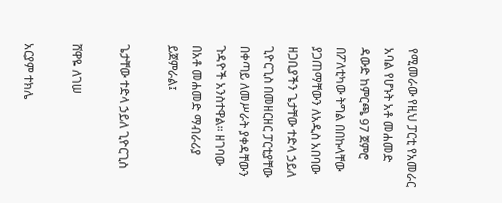የሚመራው የዚህ ፓርቲ የአመራር አባል የሆኑት አቶ መሐመድ ዳውድ ከምርጫ 97 ጀምሮ በፖለቲካው ትግል በበኩላቸው ያጋጠማቸውን ለአዲስ አበባው ዘጋቢያችን ጌታቸው ተድላ ኃይለ ጊዮርጊስ በመዘርዘር ፓርቲያቸው በቀጣይ ለመሥራት ያቀዳቸውን ጉዳዮች አንስተዋል። ዘገባው በአቶ መሐመድ ማብራሪያ ይጀምራል፤

ጌታቸው ተድላ ኃይለ ጊዮርጊስ

ሸዋዬ ለገሠ

አርያም ተክሌ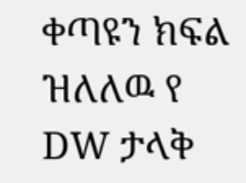ቀጣዩን ክፍል ዝለለዉ የ DW ታላቅ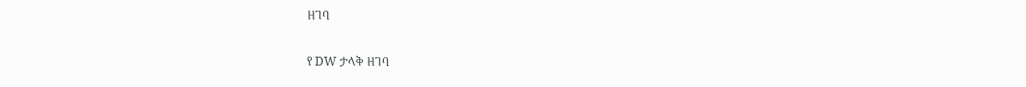ዘገባ

የ DW ታላቅ ዘገባ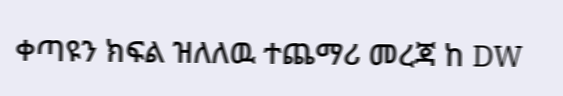ቀጣዩን ክፍል ዝለለዉ ተጨማሪ መረጃ ከ DW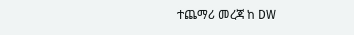ተጨማሪ መረጃ ከ DW